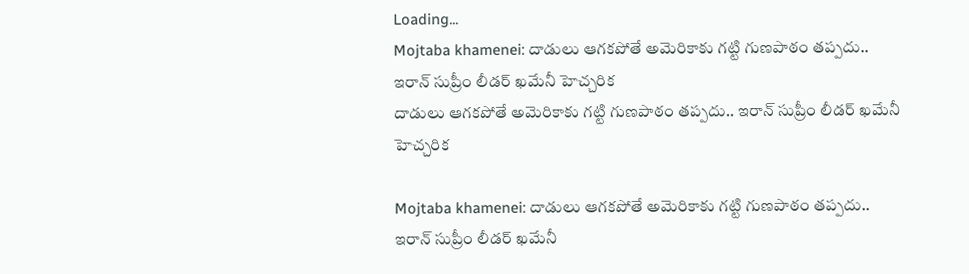Loading...
Mojtaba khamenei: దాడులు ఆగకపోతే అమెరికాకు గట్టి గుణపాఠం తప్పదు.. ఇరాన్‌ సుప్రీం లీడర్‌ ఖమేనీ హెచ్చరిక
దాడులు ఆగకపోతే అమెరికాకు గట్టి గుణపాఠం తప్పదు.. ఇరాన్‌ సుప్రీం లీడర్‌ ఖమేనీ హెచ్చరిక

Mojtaba khamenei: దాడులు ఆగకపోతే అమెరికాకు గట్టి గుణపాఠం తప్పదు.. ఇరాన్‌ సుప్రీం లీడర్‌ ఖమేనీ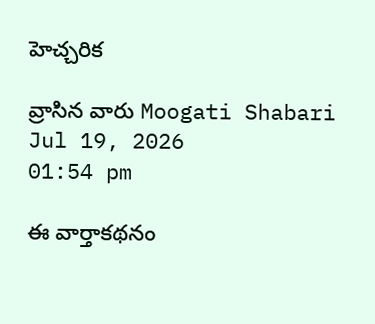హెచ్చరిక

వ్రాసిన వారు Moogati Shabari
Jul 19, 2026
01:54 pm

ఈ వార్తాకథనం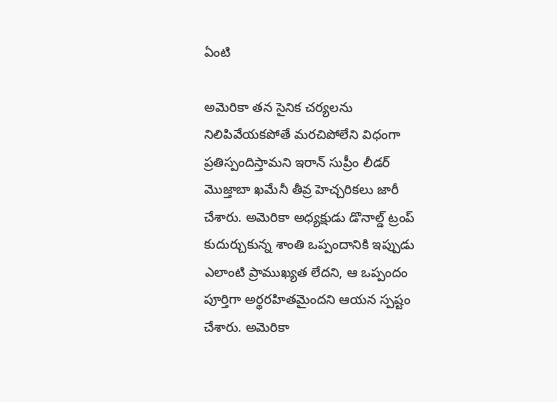ఏంటి

అమెరికా తన సైనిక చర్యలను నిలిపివేయకపోతే మరచిపోలేని విధంగా ప్రతిస్పందిస్తామని ఇరాన్‌ సుప్రీం లీడర్‌ మొజ్తాబా ఖమేనీ తీవ్ర హెచ్చరికలు జారీ చేశారు. అమెరికా అధ్యక్షుడు డొనాల్డ్‌ ట్రంప్‌ కుదుర్చుకున్న శాంతి ఒప్పందానికి ఇప్పుడు ఎలాంటి ప్రాముఖ్యత లేదని, ఆ ఒప్పందం పూర్తిగా అర్థరహితమైందని ఆయన స్పష్టం చేశారు. అమెరికా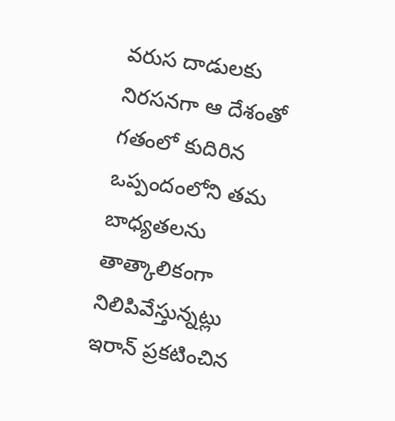వరుస దాడులకు నిరసనగా ఆ దేశంతో గతంలో కుదిరిన ఒప్పందంలోని తమ బాధ్యతలను తాత్కాలికంగా నిలిపివేస్తున్నట్లు ఇరాన్‌ ప్రకటించిన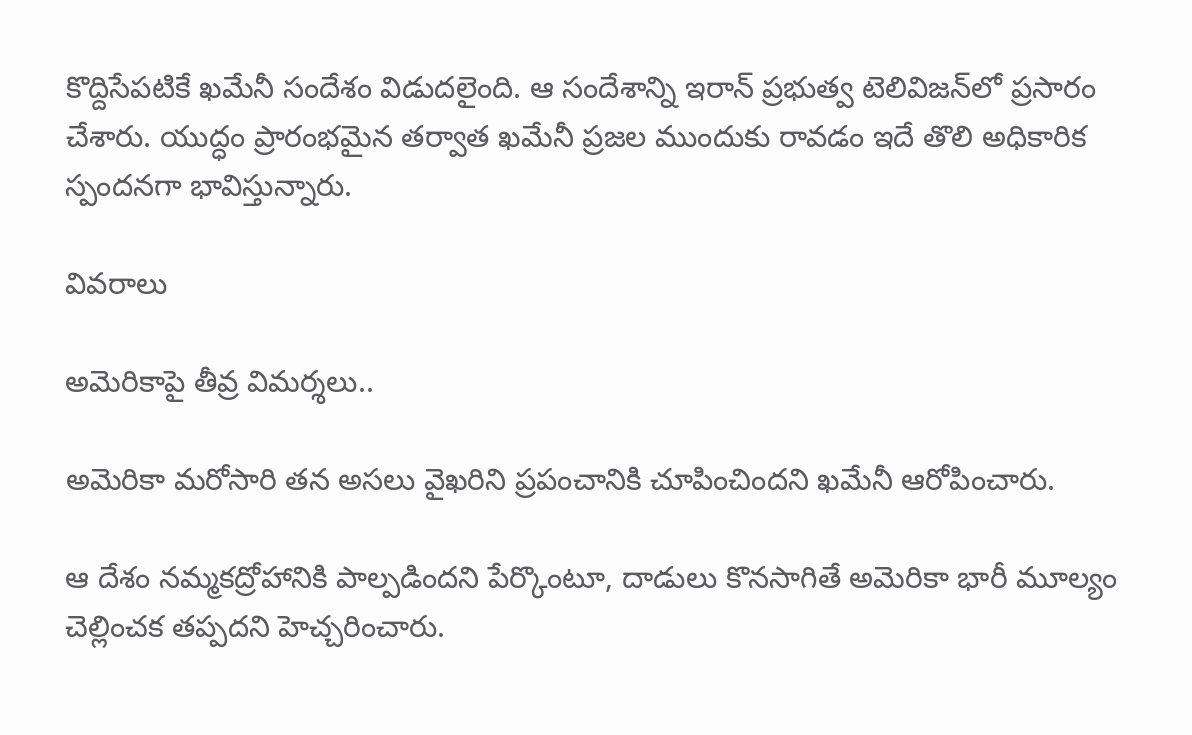కొద్దిసేపటికే ఖమేనీ సందేశం విడుదలైంది. ఆ సందేశాన్ని ఇరాన్‌ ప్రభుత్వ టెలివిజన్‌లో ప్రసారం చేశారు. యుద్ధం ప్రారంభమైన తర్వాత ఖమేనీ ప్రజల ముందుకు రావడం ఇదే తొలి అధికారిక స్పందనగా భావిస్తున్నారు.

వివరాలు

అమెరికాపై తీవ్ర విమర్శలు..

అమెరికా మరోసారి తన అసలు వైఖరిని ప్రపంచానికి చూపించిందని ఖమేనీ ఆరోపించారు.

ఆ దేశం నమ్మకద్రోహానికి పాల్పడిందని పేర్కొంటూ, దాడులు కొనసాగితే అమెరికా భారీ మూల్యం చెల్లించక తప్పదని హెచ్చరించారు.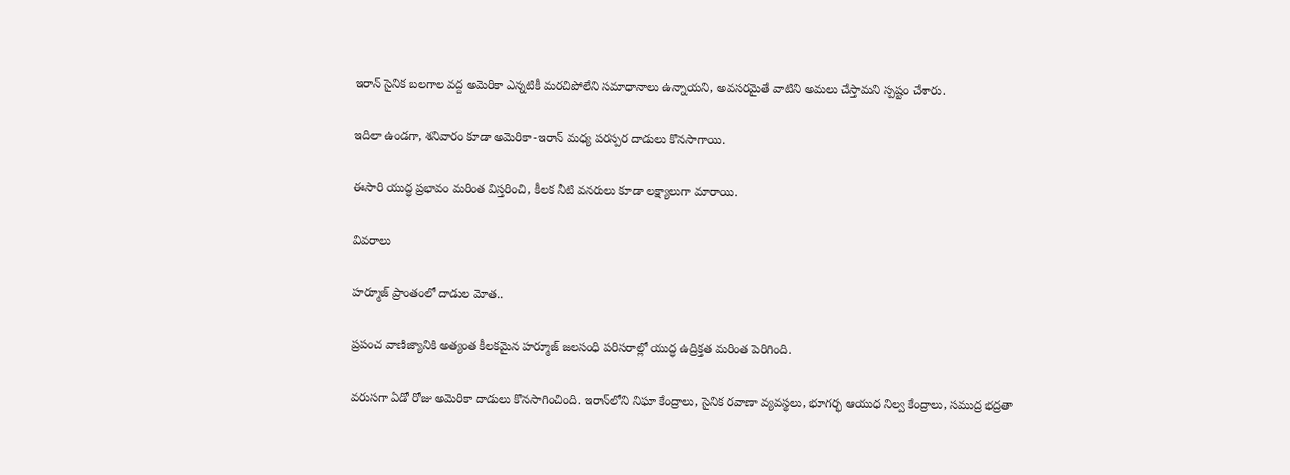ఇరాన్‌ సైనిక బలగాల వద్ద అమెరికా ఎన్నటికీ మరచిపోలేని సమాధానాలు ఉన్నాయని, అవసరమైతే వాటిని అమలు చేస్తామని స్పష్టం చేశారు.

ఇదిలా ఉండగా, శనివారం కూడా అమెరికా-ఇరాన్‌ మధ్య పరస్పర దాడులు కొనసాగాయి.

ఈసారి యుద్ధ ప్రభావం మరింత విస్తరించి, కీలక నీటి వనరులు కూడా లక్ష్యాలుగా మారాయి.

వివరాలు

హర్మూజ్‌ ప్రాంతంలో దాడుల మోత..

ప్రపంచ వాణిజ్యానికి అత్యంత కీలకమైన హర్మూజ్‌ జలసంధి పరిసరాల్లో యుద్ధ ఉద్రిక్తత మరింత పెరిగింది.

వరుసగా ఏడో రోజు అమెరికా దాడులు కొనసాగించింది. ఇరాన్‌లోని నిఘా కేంద్రాలు, సైనిక రవాణా వ్యవస్థలు, భూగర్భ ఆయుధ నిల్వ కేంద్రాలు, సముద్ర భద్రతా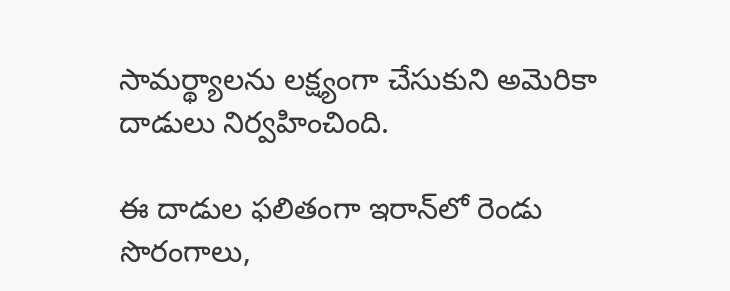సామర్థ్యాలను లక్ష్యంగా చేసుకుని అమెరికా దాడులు నిర్వహించింది.

ఈ దాడుల ఫలితంగా ఇరాన్‌లో రెండు సొరంగాలు,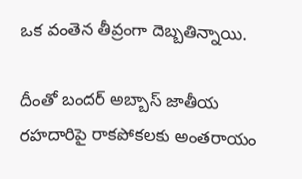ఒక వంతెన తీవ్రంగా దెబ్బతిన్నాయి.

దీంతో బందర్‌ అబ్బాస్‌ జాతీయ రహదారిపై రాకపోకలకు అంతరాయం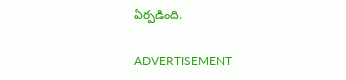ఏర్పడింది.

ADVERTISEMENT